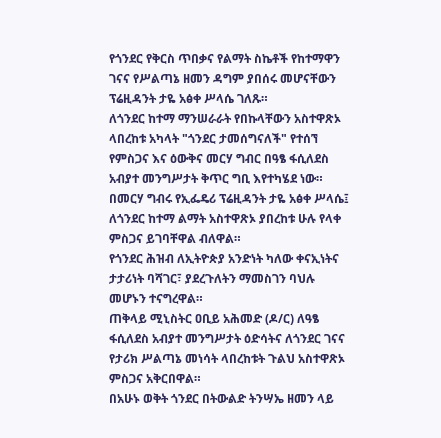የጎንደር የቅርስ ጥበቃና የልማት ስኬቶች የከተማዋን ገናና የሥልጣኔ ዘመን ዳግም ያበሰሩ መሆናቸውን ፕሬዚዳንት ታዬ አፅቀ ሥላሴ ገለጹ።
ለጎንደር ከተማ ማንሠራራት የበኩላቸውን አስተዋጽኦ ላበረከቱ አካላት "ጎንደር ታመሰግናለች" የተሰኘ የምስጋና እና ዕውቅና መርሃ ግብር በዓፄ ፋሲለደስ አብያተ መንግሥታት ቅጥር ግቢ እየተካሄደ ነው።
በመርሃ ግብሩ የኢፌዴሪ ፕሬዚዳንት ታዬ አፅቀ ሥላሴ፤ ለጎንደር ከተማ ልማት አስተዋጽኦ ያበረከቱ ሁሉ የላቀ ምስጋና ይገባቸዋል ብለዋል።
የጎንደር ሕዝብ ለኢትዮጵያ አንድነት ካለው ቀናኢነትና ታታሪነት ባሻገር፣ ያደረጉለትን ማመስገን ባህሉ መሆኑን ተናግረዋል።
ጠቅላይ ሚኒስትር ዐቢይ አሕመድ (ዶ/ር) ለዓፄ ፋሲለደስ አብያተ መንግሥታት ዕድሳትና ለጎንደር ገናና የታሪክ ሥልጣኔ መነሳት ላበረከቱት ጉልህ አስተዋጽኦ ምስጋና አቅርበዋል።
በአሁኑ ወቅት ጎንደር በትውልድ ትንሣኤ ዘመን ላይ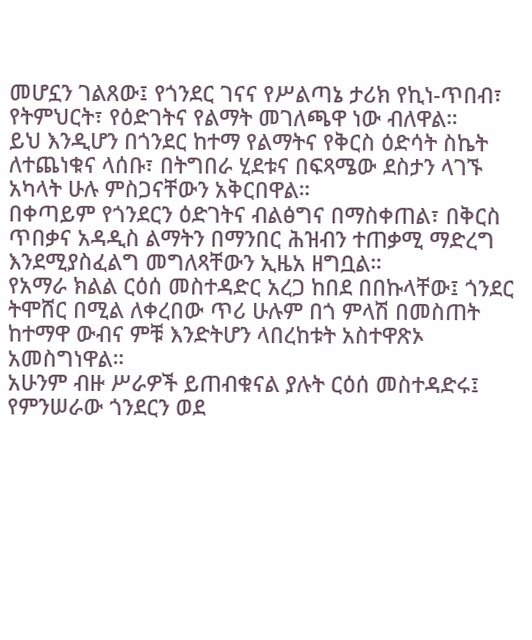መሆኗን ገልጸው፤ የጎንደር ገናና የሥልጣኔ ታሪክ የኪነ-ጥበብ፣ የትምህርት፣ የዕድገትና የልማት መገለጫዋ ነው ብለዋል።
ይህ እንዲሆን በጎንደር ከተማ የልማትና የቅርስ ዕድሳት ስኬት ለተጨነቁና ላሰቡ፣ በትግበራ ሂደቱና በፍጻሜው ደስታን ላገኙ አካላት ሁሉ ምስጋናቸውን አቅርበዋል።
በቀጣይም የጎንደርን ዕድገትና ብልፅግና በማስቀጠል፣ በቅርስ ጥበቃና አዳዲስ ልማትን በማንበር ሕዝብን ተጠቃሚ ማድረግ እንደሚያስፈልግ መግለጻቸውን ኢዜአ ዘግቧል።
የአማራ ክልል ርዕሰ መስተዳድር አረጋ ከበደ በበኩላቸው፤ ጎንደር ትሞሸር በሚል ለቀረበው ጥሪ ሁሉም በጎ ምላሽ በመስጠት ከተማዋ ውብና ምቹ እንድትሆን ላበረከቱት አስተዋጽኦ አመስግነዋል።
አሁንም ብዙ ሥራዎች ይጠብቁናል ያሉት ርዕሰ መስተዳድሩ፤ የምንሠራው ጎንደርን ወደ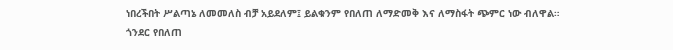ነበረችበት ሥልጣኔ ለመመለስ ብቻ አይደለም፤ ይልቁንም የበለጠ ለማድመቅ እና ለማስፋት ጭምር ነው ብለዋል።
ጎንደር የበለጠ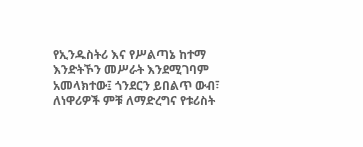የኢንዱስትሪ እና የሥልጣኔ ከተማ እንድትኾን መሥራት እንደሚገባም አመላክተው፤ ጎንደርን ይበልጥ ውብ፣ ለነዋሪዎች ምቹ ለማድረግና የቱሪስት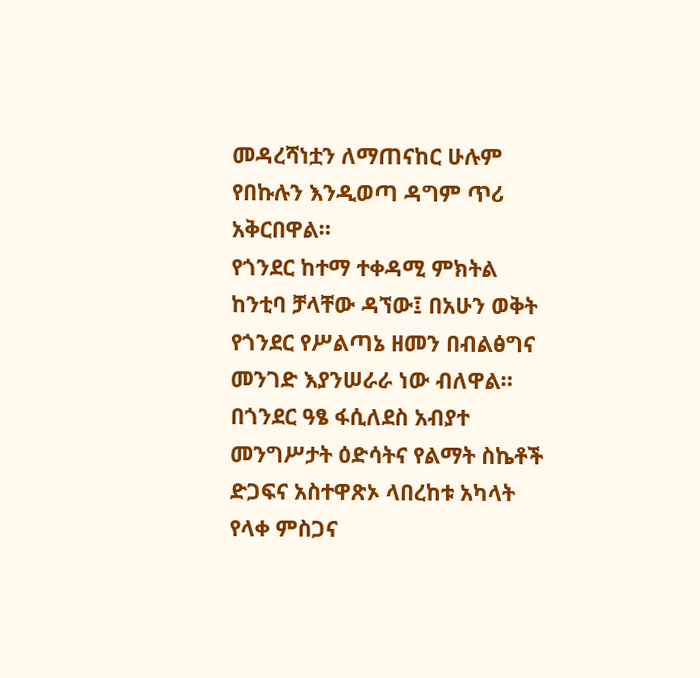መዳረሻነቷን ለማጠናከር ሁሉም የበኩሉን እንዲወጣ ዳግም ጥሪ አቅርበዋል።
የጎንደር ከተማ ተቀዳሚ ምክትል ከንቲባ ቻላቸው ዳኘው፤ በአሁን ወቅት የጎንደር የሥልጣኔ ዘመን በብልፅግና መንገድ እያንሠራራ ነው ብለዋል።
በጎንደር ዓፄ ፋሲለደስ አብያተ መንግሥታት ዕድሳትና የልማት ስኬቶች ድጋፍና አስተዋጽኦ ላበረከቱ አካላት የላቀ ምስጋና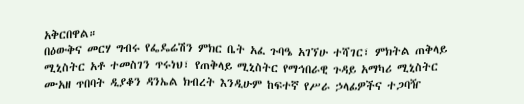አቅርበዋል።
በዕውቅና መርሃ ግብሩ የፌዴሬሽን ምክር ቤት አፈ ጉባዔ አገኘሁ ተሻገር፣ ምክትል ጠቅላይ ሚኒስትር አቶ ተመስገን ጥሩነህ፣ የጠቅላይ ሚኒስትር የማኅበራዊ ጉዳይ አማካሪ ሚኒስትር ሙአዘ ጥበባት ዲያቆን ዳንኤል ክብረት እንዲሁም ከፍተኛ የሥራ ኃላፊዎችና ተጋባዥ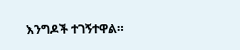እንግዶች ተገኝተዋል።